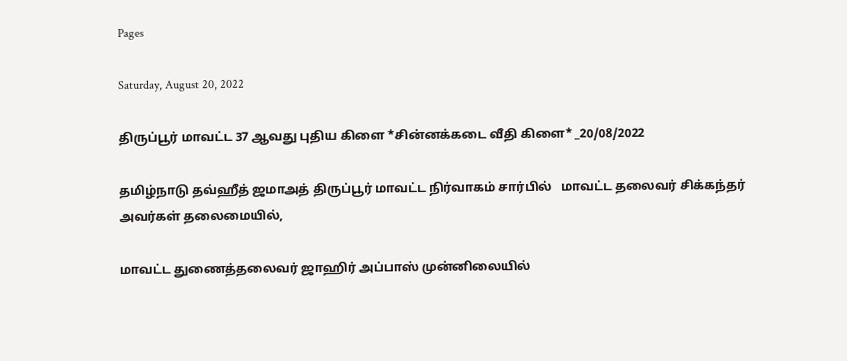Pages

Saturday, August 20, 2022

திருப்பூர் மாவட்ட 37 ஆவது புதிய கிளை *சின்னக்கடை வீதி கிளை* _20/08/2022

தமிழ்நாடு தவ்ஹீத் ஜமாஅத் திருப்பூர் மாவட்ட நிர்வாகம் சார்பில்   மாவட்ட தலைவர் சிக்கந்தர் அவர்கள் தலைமையில்,

மாவட்ட துணைத்தலைவர் ஜாஹிர் அப்பாஸ் முன்னிலையில்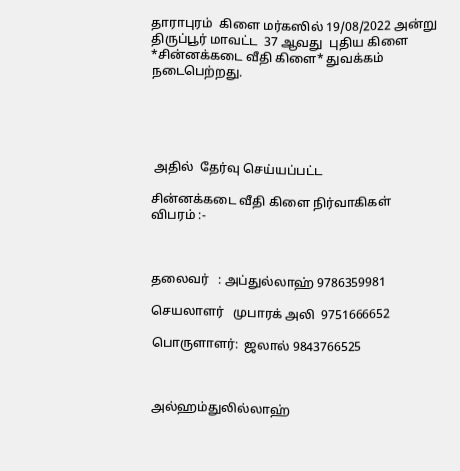தாராபுரம்  கிளை மர்கஸில் 19/08/2022 அன்று  திருப்பூர் மாவட்ட  37 ஆவது  புதிய கிளை *சின்னக்கடை வீதி கிளை* துவக்கம் நடைபெற்றது.





 அதில்  தேர்வு செய்யப்பட்ட

சின்னக்கடை வீதி கிளை நிர்வாகிகள் விபரம் :-



தலைவர்   : அப்துல்லாஹ் 9786359981

செயலாளர்   முபாரக் அலி  9751666652

பொருளாளர்:  ஜலால் 9843766525



அல்ஹம்துலில்லாஹ்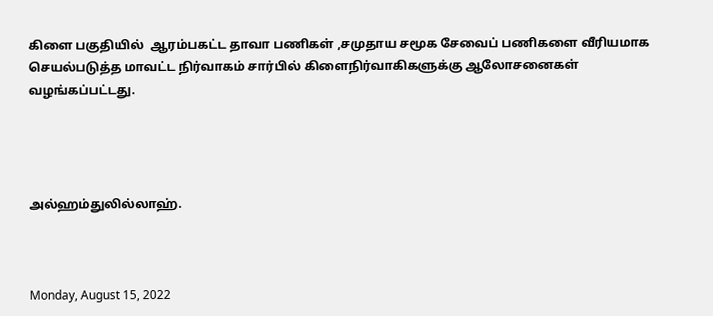கிளை பகுதியில்  ஆரம்பகட்ட தாவா பணிகள் ,சமுதாய சமூக சேவைப் பணிகளை வீரியமாக செயல்படுத்த மாவட்ட நிர்வாகம் சார்பில் கிளைநிர்வாகிகளுக்கு ஆலோசனைகள் வழங்கப்பட்டது.




அல்ஹம்துலில்லாஹ்.



Monday, August 15, 2022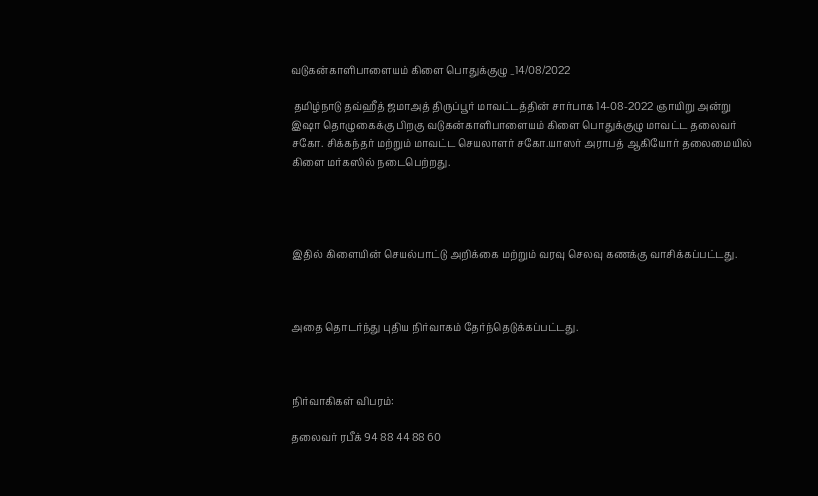வடுகன்காளிபாளையம் கிளை பொதுக்குழு _14/08/2022

 தமிழ்நாடு தவ்ஹீத் ஜமாஅத் திருப்பூர் மாவட்டத்தின் சார்பாக 14-08-2022 ஞாயிறு அன்று இஷா தொழுகைக்கு பிறகு வடுகன்காளிபாளையம் கிளை பொதுக்குழு மாவட்ட தலைவர் சகோ. சிக்கந்தர் மற்றும் மாவட்ட செயலாளர் சகோ.யாஸர் அராபத் ஆகியோர் தலைமையில் கிளை மர்கஸில் நடைபெற்றது.




இதில் கிளையின் செயல்பாட்டு அறிக்கை மற்றும் வரவு செலவு கணக்கு வாசிக்கப்பட்டது.



அதை தொடர்ந்து புதிய நிர்வாகம் தேர்ந்தெடுக்கப்பட்டது.



நிர்வாகிகள் விபரம்:

தலைவர் ரபீக் 94 88 44 88 60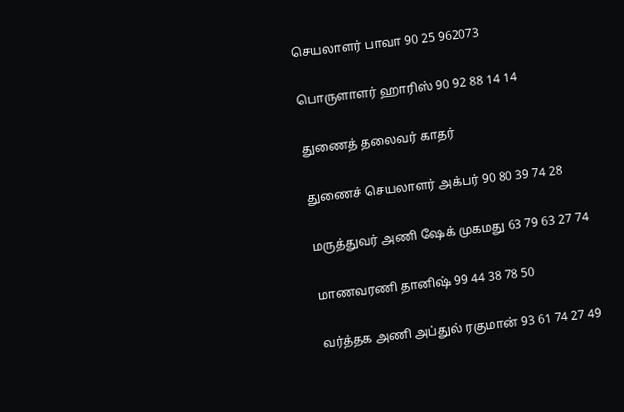செயலாளர் பாவா 90 25 962073

பொருளாளர் ஹாரிஸ் 90 92 88 14 14

துணைத் தலைவர் காதர்

துணைச் செயலாளர் அக்பர் 90 80 39 74 28

மருத்துவர் அணி ஷேக் முகமது 63 79 63 27 74

மாணவரணி தானிஷ் 99 44 38 78 50

வர்த்தக அணி அப்துல் ரகுமான் 93 61 74 27 49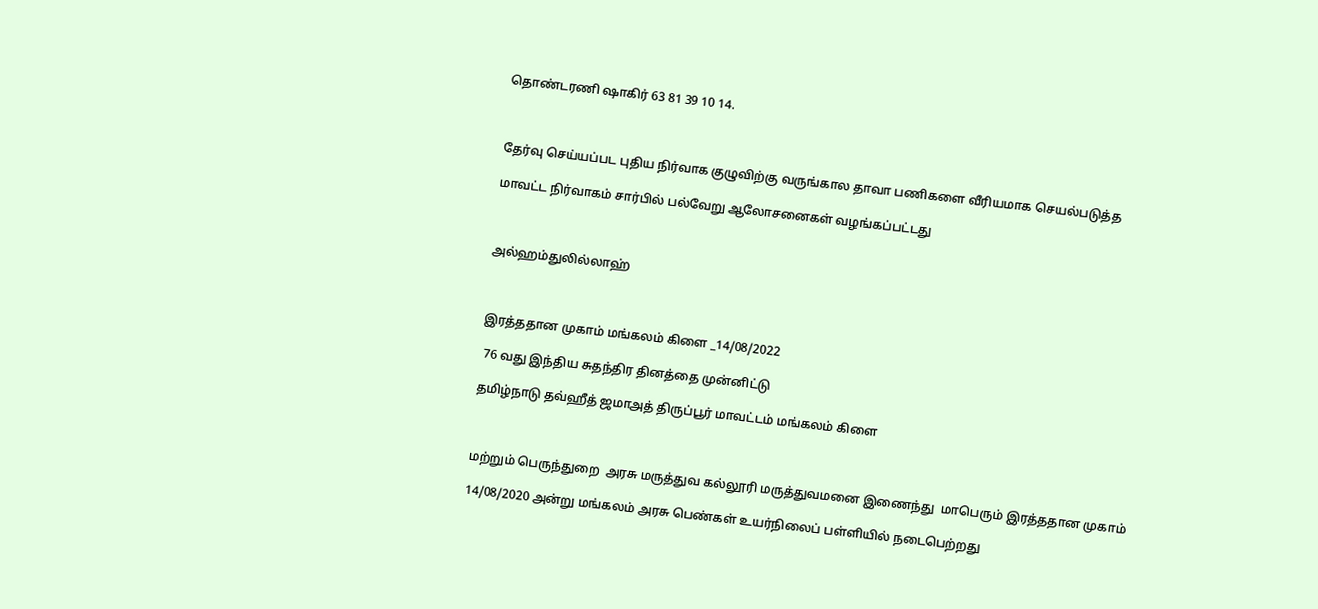தொண்டரணி ஷாகிர் 63 81 39 10 14.



தேர்வு செய்யப்பட புதிய நிர்வாக குழுவிற்கு வருங்கால தாவா பணிகளை வீரியமாக செயல்படுத்த

மாவட்ட நிர்வாகம் சார்பில் பல்வேறு ஆலோசனைகள் வழங்கப்பட்டது



அல்ஹம்துலில்லாஹ்



இரத்ததான முகாம் மங்கலம் கிளை _14/08/2022

 76 வது இந்திய சுதந்திர தினத்தை முன்னிட்டு

தமிழ்நாடு தவ்ஹீத் ஜமாஅத் திருப்பூர் மாவட்டம் மங்கலம் கிளை



மற்றும் பெருந்துறை  அரசு மருத்துவ கல்லூரி மருத்துவமனை இணைந்து  மாபெரும் இரத்ததான முகாம்

14/08/2020 அன்று மங்கலம் அரசு பெண்கள் உயர்நிலைப் பள்ளியில் நடைபெற்றது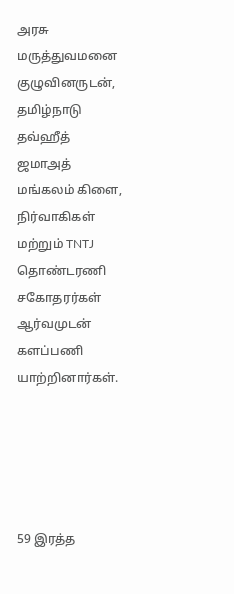அரசு மருத்துவமனை குழுவினருடன், தமிழ்நாடு தவ்ஹீத் ஜமாஅத் மங்கலம் கிளை, நிர்வாகிகள் மற்றும் TNTJ தொண்டரணி சகோதரர்கள் ஆர்வமுடன் களப்பணி யாற்றினார்கள்.





59 இரத்த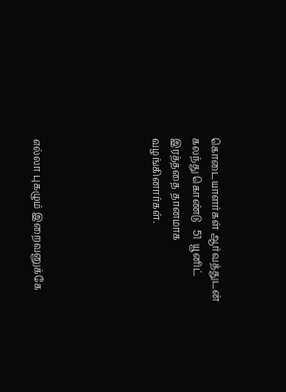கொடையாளர்கள் ஆர்வத்துடன் கலந்து கொண்டு   51  யூனிட் இரத்ததை தானமாக வழங்கினார்கள்.





எல்லா புகழும் இறைவனுக்கே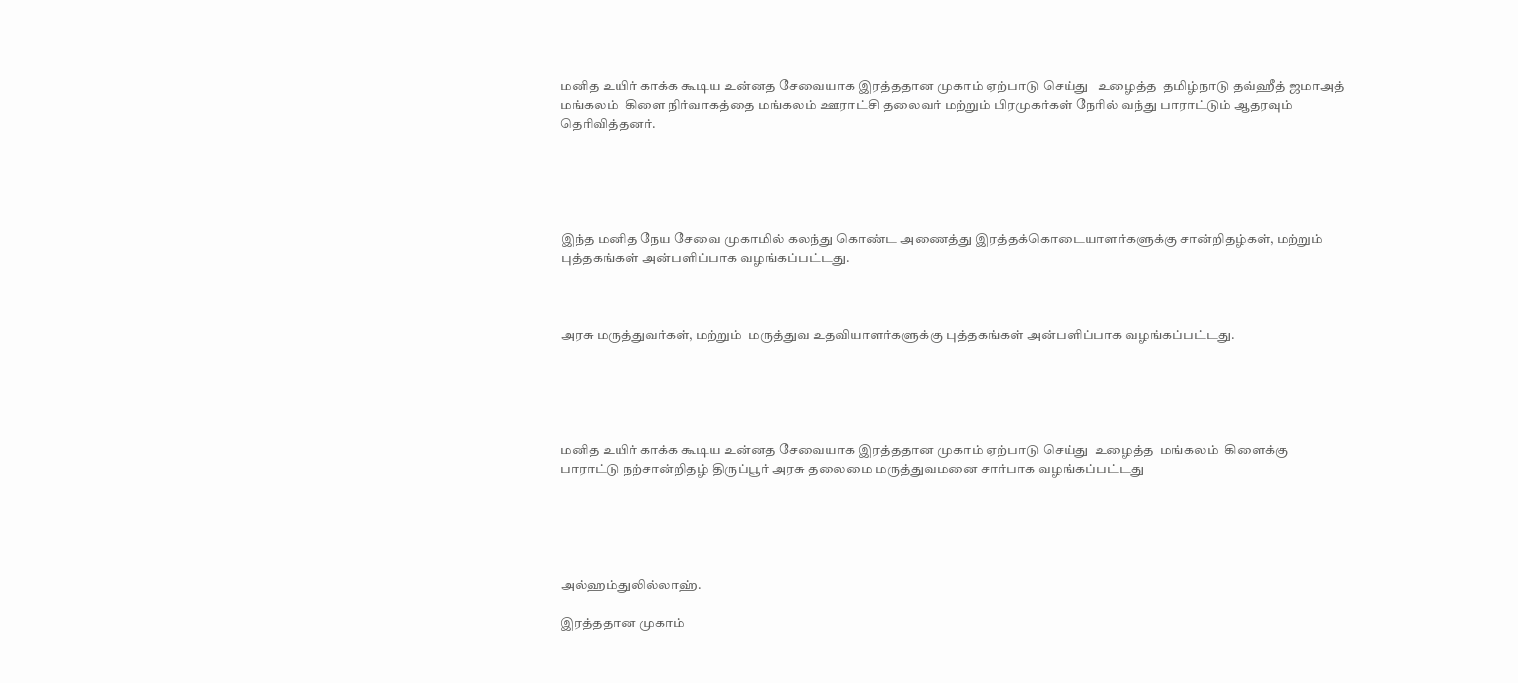மனித உயிர் காக்க கூடிய உன்னத சேவையாக இரத்ததான முகாம் ஏற்பாடு செய்து   உழைத்த  தமிழ்நாடு தவ்ஹீத் ஜமாஅத்  மங்கலம்  கிளை நிர்வாகத்தை மங்கலம் ஊராட்சி தலைவர் மற்றும் பிரமுகர்கள் நேரில் வந்து பாராட்டும் ஆதரவும் தெரிவித்தனர்.





இந்த மனித நேய சேவை முகாமில் கலந்து கொண்ட அணைத்து இரத்தக்கொடையாளர்களுக்கு சான்றிதழ்கள், மற்றும்  புத்தகங்கள் அன்பளிப்பாக வழங்கப்பட்டது.



அரசு மருத்துவர்கள், மற்றும்  மருத்துவ உதவியாளர்களுக்கு புத்தகங்கள் அன்பளிப்பாக வழங்கப்பட்டது.





மனித உயிர் காக்க கூடிய உன்னத சேவையாக இரத்ததான முகாம் ஏற்பாடு செய்து  உழைத்த  மங்கலம்  கிளைக்கு பாராட்டு நற்சான்றிதழ் திருப்பூர் அரசு தலைமை மருத்துவமனை சார்பாக வழங்கப்பட்டது





அல்ஹம்துலில்லாஹ்.

இரத்ததான முகாம்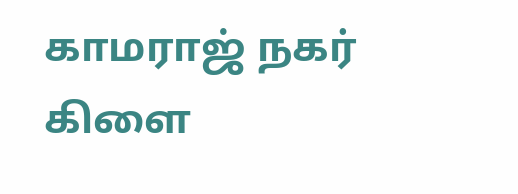காமராஜ் நகர் கிளை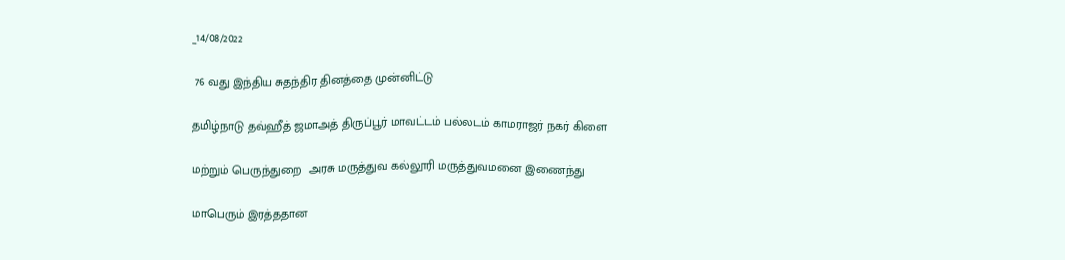_14/08/2022

 76 வது இந்திய சுதந்திர தினத்தை முன்னிட்டு

தமிழ்நாடு தவ்ஹீத் ஜமாஅத் திருப்பூர் மாவட்டம் பல்லடம் காமராஜர் நகர் கிளை

மற்றும் பெருந்துறை  அரசு மருத்துவ கல்லூரி மருத்துவமனை இணைந்து

மாபெரும் இரத்ததான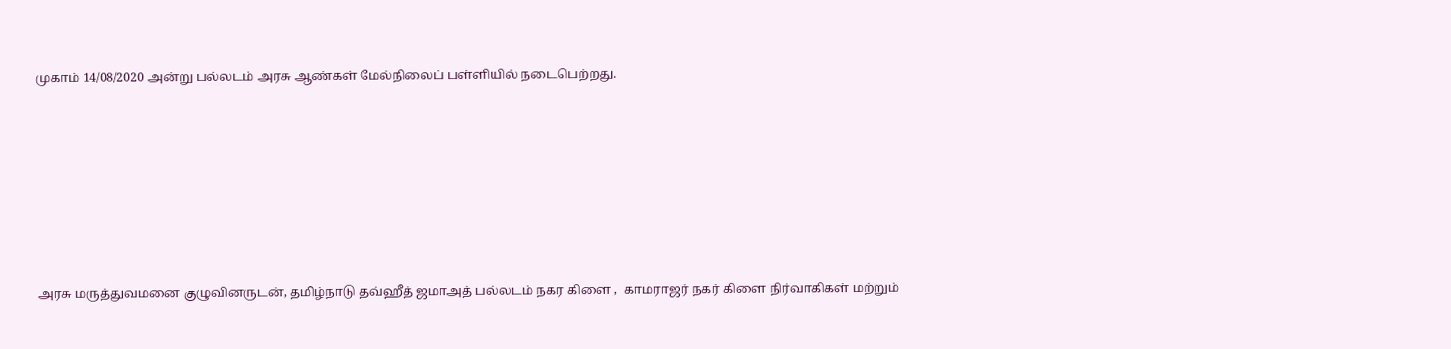முகாம் 14/08/2020 அன்று பல்லடம் அரசு ஆண்கள் மேல்நிலைப் பள்ளியில் நடைபெற்றது.








அரசு மருத்துவமனை குழுவினருடன், தமிழ்நாடு தவ்ஹீத் ஜமாஅத் பல்லடம் நகர கிளை ,  காமராஜர் நகர் கிளை நிர்வாகிகள் மற்றும்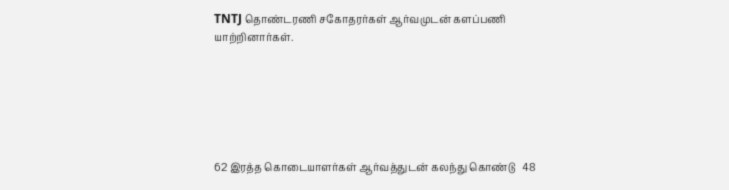TNTJ தொண்டரணி சகோதரர்கள் ஆர்வமுடன் களப்பணி யாற்றினார்கள்.






62 இரத்த கொடையாளர்கள் ஆர்வத்துடன் கலந்து கொண்டு   48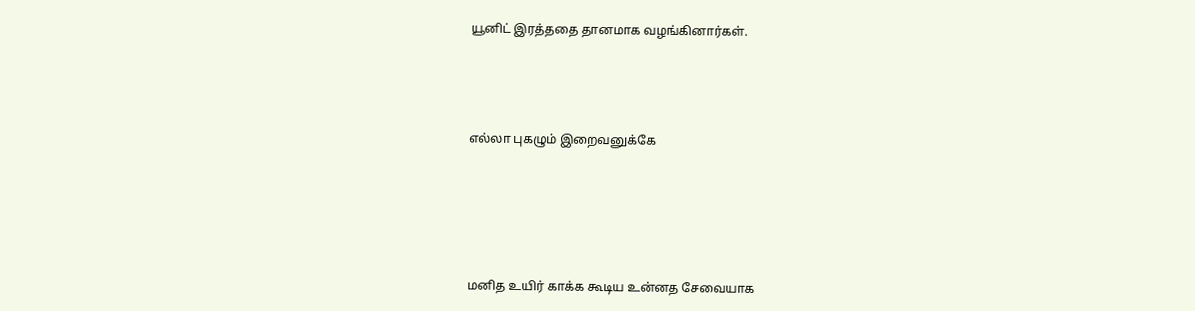யூனிட் இரத்ததை தானமாக வழங்கினார்கள்.





எல்லா புகழும் இறைவனுக்கே







மனித உயிர் காக்க கூடிய உன்னத சேவையாக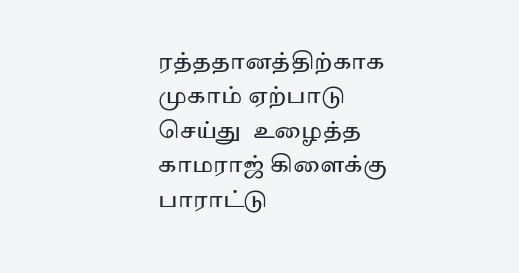ரத்ததானத்திற்காக  முகாம் ஏற்பாடு செய்து  உழைத்த  காமராஜ் கிளைக்கு பாராட்டு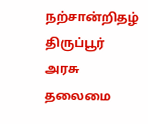நற்சான்றிதழ் திருப்பூர் அரசு தலைமை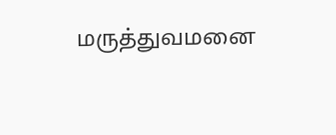மருத்துவமனை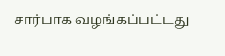சார்பாக வழங்கப்பட்டது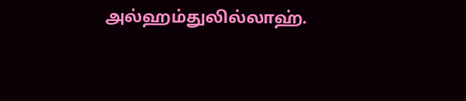அல்ஹம்துலில்லாஹ்.